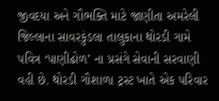જીવદયા અને ગૌભક્તિ માટે જાણીતા અમરેલી જિલ્લાના સાવરકુંડલા તાલુકાના થોરડી ગામે પવિત્ર ‘પાણીઢોળ’ ના પ્રસંગે સેવાની સરવાણી વહી છે. થોરડી ગૌશાળા ટ્રસ્ટ ખાતે એક પરિવાર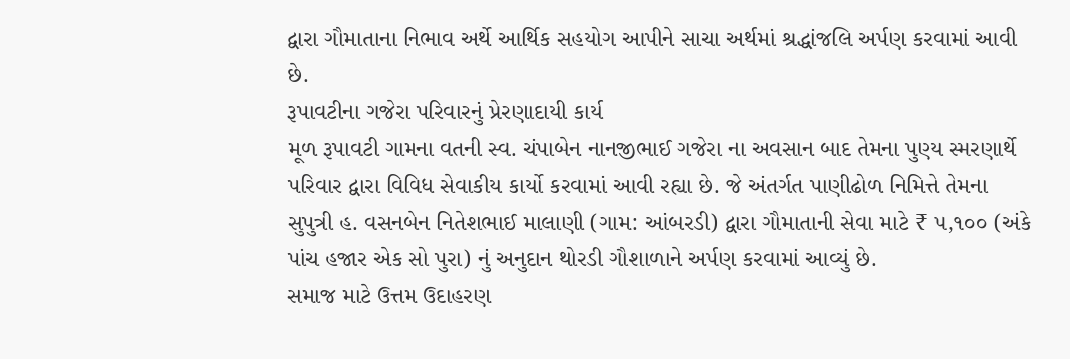દ્વારા ગૌમાતાના નિભાવ અર્થે આર્થિક સહયોગ આપીને સાચા અર્થમાં શ્રદ્ધાંજલિ અર્પણ કરવામાં આવી છે.
રૂપાવટીના ગજેરા પરિવારનું પ્રેરણાદાયી કાર્ય
મૂળ રૂપાવટી ગામના વતની સ્વ. ચંપાબેન નાનજીભાઈ ગજેરા ના અવસાન બાદ તેમના પુણ્ય સ્મરણાર્થે પરિવાર દ્વારા વિવિધ સેવાકીય કાર્યો કરવામાં આવી રહ્યા છે. જે અંતર્ગત પાણીઢોળ નિમિત્તે તેમના સુપુત્રી હ. વસનબેન નિતેશભાઈ માલાણી (ગામ: આંબરડી) દ્વારા ગૌમાતાની સેવા માટે ₹ ૫,૧૦૦ (અંકે પાંચ હજાર એક સો પુરા) નું અનુદાન થોરડી ગૌશાળાને અર્પણ કરવામાં આવ્યું છે.
સમાજ માટે ઉત્તમ ઉદાહરણ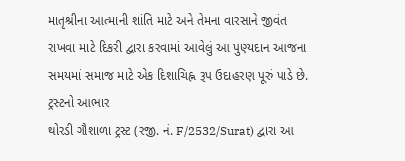માતૃશ્રીના આત્માની શાંતિ માટે અને તેમના વારસાને જીવંત રાખવા માટે દિકરી દ્વારા કરવામાં આવેલું આ પુણ્યદાન આજના સમયમાં સમાજ માટે એક દિશાચિહ્ન રૂપ ઉદાહરણ પૂરું પાડે છે.
ટ્રસ્ટનો આભાર
થોરડી ગૌશાળા ટ્રસ્ટ (રજી. નં. F/2532/Surat) દ્વારા આ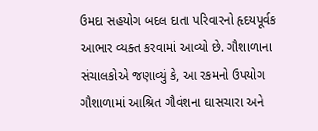ઉમદા સહયોગ બદલ દાતા પરિવારનો હૃદયપૂર્વક આભાર વ્યક્ત કરવામાં આવ્યો છે. ગૌશાળાના સંચાલકોએ જણાવ્યું કે, આ રકમનો ઉપયોગ ગૌશાળામાં આશ્રિત ગૌવંશના ઘાસચારા અને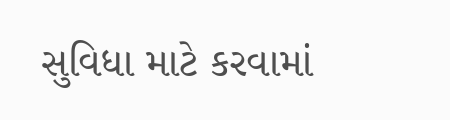સુવિધા માટે કરવામાં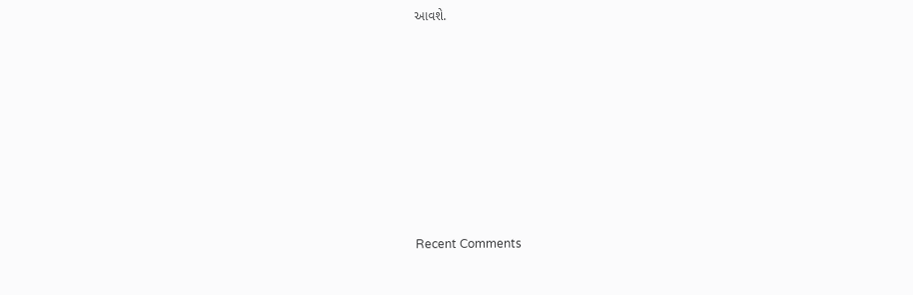આવશે.












Recent Comments